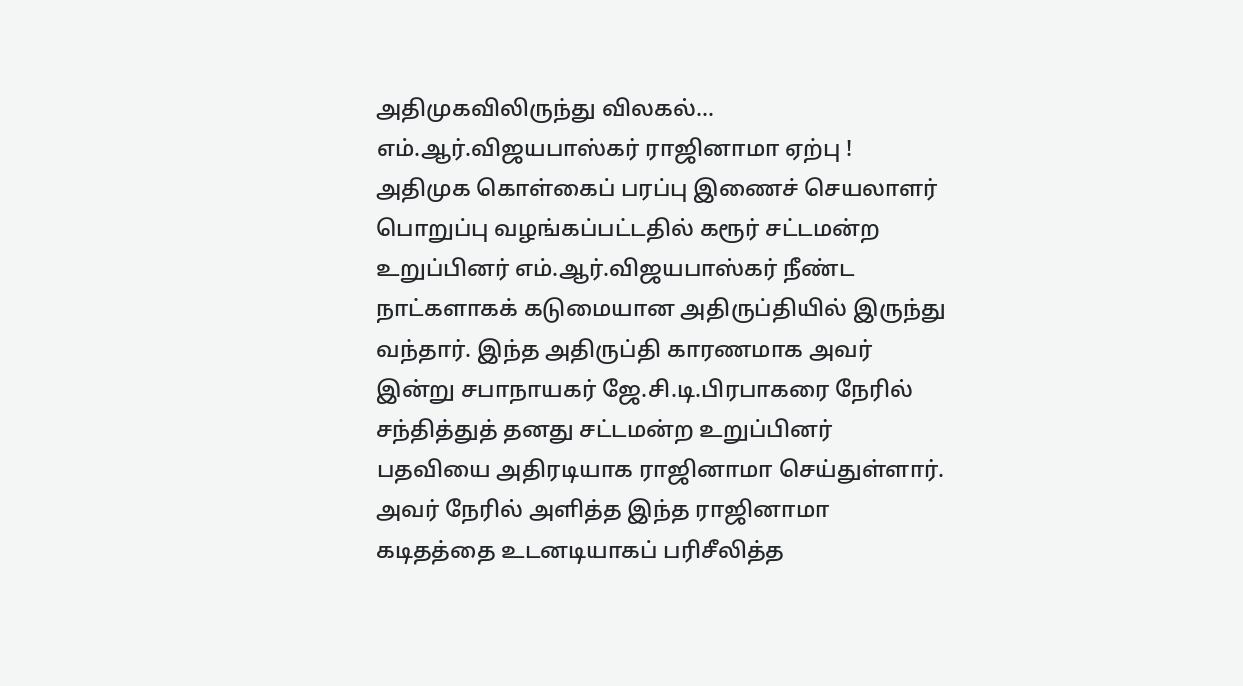அதிமுகவிலிருந்து விலகல்... எம்.ஆர்.விஜயபாஸ்கர் ராஜினாமா ஏற்பு !
அதிமுக கொள்கைப் பரப்பு இணைச் செயலாளர் பொறுப்பு வழங்கப்பட்டதில் கரூர் சட்டமன்ற உறுப்பினர் எம்.ஆர்.விஜயபாஸ்கர் நீண்ட நாட்களாகக் கடுமையான அதிருப்தியில் இருந்து வந்தார். இந்த அதிருப்தி காரணமாக அவர் இன்று சபாநாயகர் ஜே.சி.டி.பிரபாகரை நேரில் சந்தித்துத் தனது சட்டமன்ற உறுப்பினர் பதவியை அதிரடியாக ராஜினாமா செய்துள்ளார்.
அவர் நேரில் அளித்த இந்த ராஜினாமா கடிதத்தை உடனடியாகப் பரிசீலித்த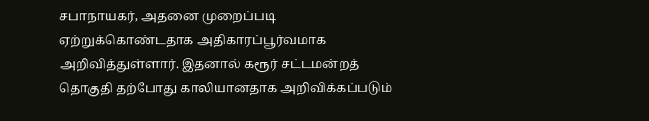சபாநாயகர், அதனை முறைப்படி ஏற்றுக்கொண்டதாக அதிகாரப்பூர்வமாக அறிவித்துள்ளார். இதனால் கரூர் சட்டமன்றத் தொகுதி தற்போது காலியானதாக அறிவிக்கப்படும்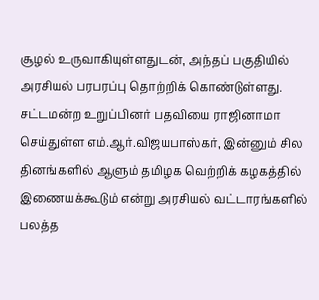சூழல் உருவாகியுள்ளதுடன், அந்தப் பகுதியில் அரசியல் பரபரப்பு தொற்றிக் கொண்டுள்ளது.
சட்டமன்ற உறுப்பினர் பதவியை ராஜினாமா செய்துள்ள எம்.ஆர்.விஜயபாஸ்கர், இன்னும் சில தினங்களில் ஆளும் தமிழக வெற்றிக் கழகத்தில் இணையக்கூடும் என்று அரசியல் வட்டாரங்களில் பலத்த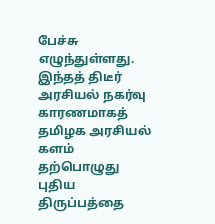பேச்சு எழுந்துள்ளது. இந்தத் திடீர் அரசியல் நகர்வு காரணமாகத் தமிழக அரசியல் களம் தற்பொழுது புதிய திருப்பத்தை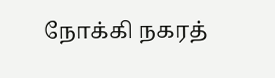நோக்கி நகரத்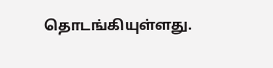தொடங்கியுள்ளது.